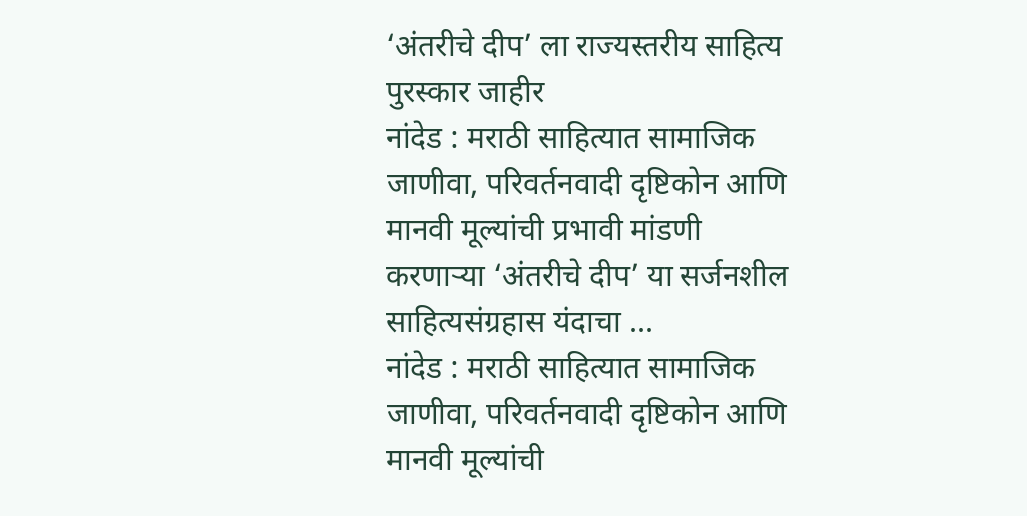‘अंतरीचे दीप’ ला राज्यस्तरीय साहित्य पुरस्कार जाहीर
नांदेड : मराठी साहित्यात सामाजिक जाणीवा, परिवर्तनवादी दृष्टिकोन आणि मानवी मूल्यांची प्रभावी मांडणी करणाऱ्या ‘अंतरीचे दीप’ या सर्जनशील साहित्यसंग्रहास यंदाचा ...
नांदेड : मराठी साहित्यात सामाजिक जाणीवा, परिवर्तनवादी दृष्टिकोन आणि मानवी मूल्यांची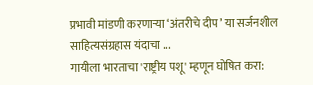प्रभावी मांडणी करणाऱ्या ‘अंतरीचे दीप’ या सर्जनशील साहित्यसंग्रहास यंदाचा ...
गायीला भारताचा 'राष्ट्रीय पशू' म्हणून घोषित करा: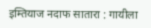इम्तियाज नदाफ सातारा : गायीला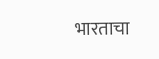भारताचा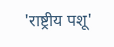'राष्ट्रीय पशू'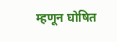म्हणून घोषित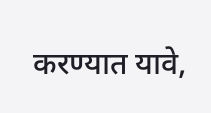करण्यात यावे,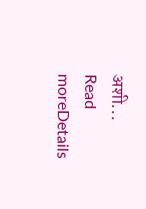अशी...
Read moreDetails